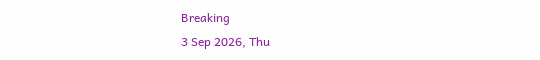Breaking
3 Sep 2026, Thu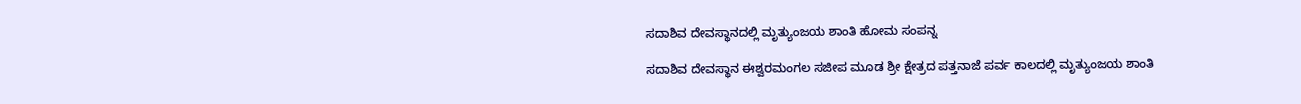ಸದಾಶಿವ ದೇವಸ್ಥಾನದಲ್ಲಿ ಮೃತ್ಯುಂಜಯ ಶಾಂತಿ ಹೋಮ ಸಂಪನ್ನ

ಸದಾಶಿವ ದೇವಸ್ಥಾನ ಈಶ್ವರಮಂಗಲ ಸಜೀಪ ಮೂಡ ಶ್ರೀ ಕ್ಷೇತ್ರದ ಪತ್ತನಾಜೆ ಪರ್ವ ಕಾಲದಲ್ಲಿ ಮೃತ್ಯುಂಜಯ ಶಾಂತಿ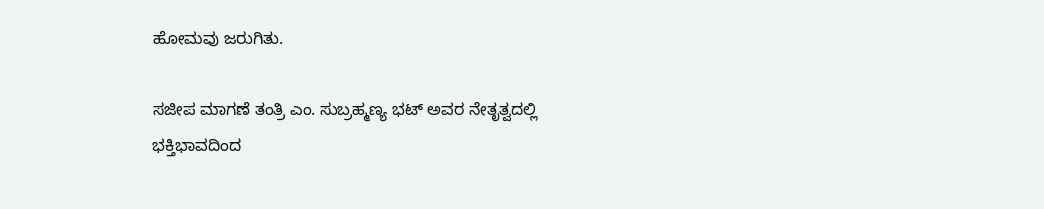ಹೋಮವು ಜರುಗಿತು.

ಸಜೀಪ ಮಾಗಣೆ ತಂತ್ರಿ ಎಂ. ಸುಬ್ರಹ್ಮಣ್ಯ ಭಟ್ ಅವರ ನೇತೃತ್ವದಲ್ಲಿ ಭಕ್ತಿಭಾವದಿಂದ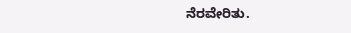ನೆರವೇರಿತು.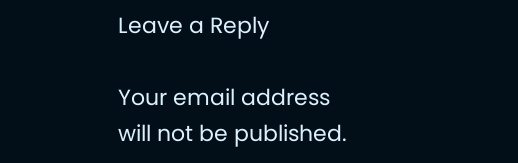Leave a Reply

Your email address will not be published.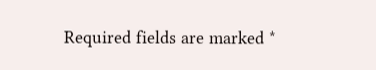Required fields are marked *